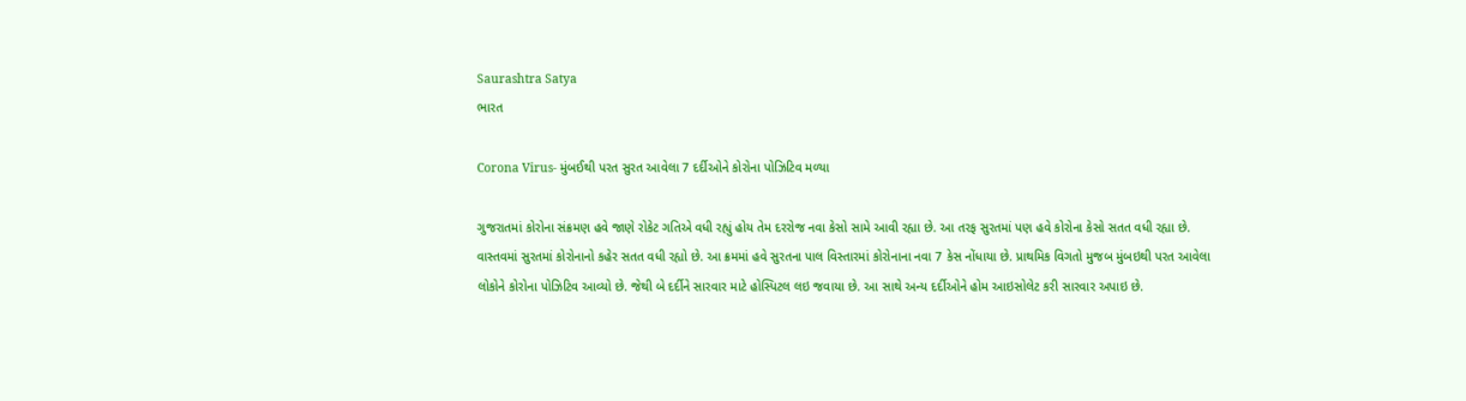Saurashtra Satya
ભારત

Corona Virus- મુંબઈથી પરત સુરત આવેલા 7 દર્દીઓને કોરોના પોઝિટિવ મળ્યા

ગુજરાતમાં કોરોના સંક્રમણ હવે જાણે રોકેટ ગતિએ વધી રહ્યું હોય તેમ દરરોજ નવા કેસો સામે આવી રહ્યા છે. આ તરફ સુરતમાં પણ હવે કોરોના કેસો સતત વધી રહ્યા છે. વાસ્તવમાં સુરતમાં કોરોનાનો કહેર સતત વધી રહ્યો છે. આ ક્રમમાં હવે સુરતના પાલ વિસ્તારમાં કોરોનાના નવા 7 કેસ નોંધાયા છે. પ્રાથમિક વિગતો મુજબ મુંબઇથી પરત આવેલા લોકોને કોરોના પોઝિટિવ આવ્યો છે. જેથી બે દર્દીને સારવાર માટે હોસ્પિટલ લઇ જવાયા છે. આ સાથે અન્ય દર્દીઓને હોમ આઇસોલેટ કરી સારવાર અપાઇ છે.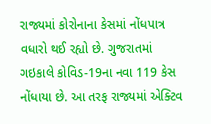રાજ્યમાં કોરોનાના કેસમાં નોંધપાત્ર વધારો થઈ રહ્યો છે. ગુજરાતમાં ગઇકાલે કોવિડ-19ના નવા 119 કેસ નોંધાયા છે. આ તરફ રાજ્યમાં એક્ટિવ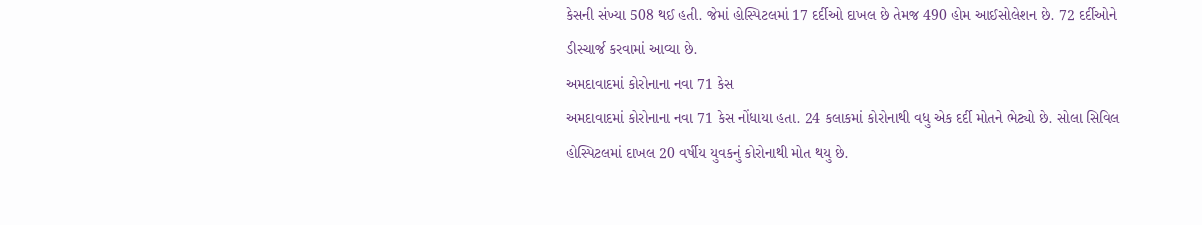કેસની સંખ્યા 508 થઈ હતી. જેમાં હોસ્પિટલમાં 17 દર્દીઓ દાખલ છે તેમજ 490 હોમ આઈસોલેશન છે. 72 દર્દીઓને ડીસ્ચાર્જ કરવામાં આવ્યા છે.
અમદાવાદમાં કોરોનાના નવા 71 કેસ
અમદાવાદમાં કોરોનાના નવા 71 કેસ નોંધાયા હતા. 24 કલાકમાં કોરોનાથી વધુ એક દર્દી મોતને ભેટ્યો છે. સોલા સિવિલ હોસ્પિટલમાં દાખલ 20 વર્ષીય યુવકનું કોરોનાથી મોત થયુ છે.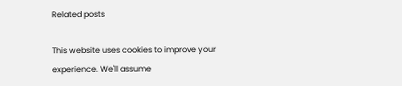Related posts

This website uses cookies to improve your experience. We'll assume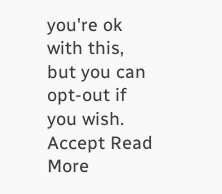you're ok with this, but you can opt-out if you wish. Accept Read More